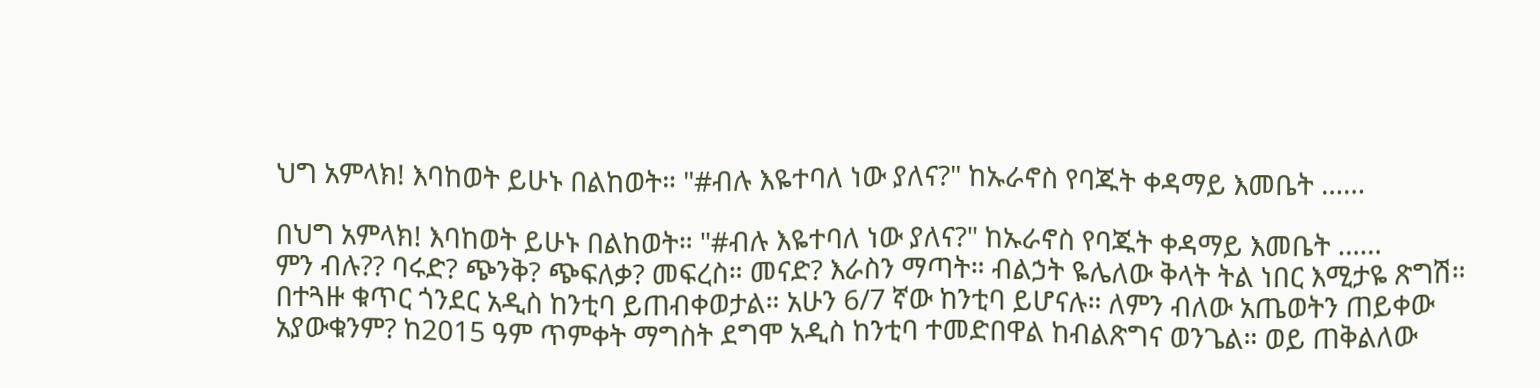ህግ አምላክ! እባከወት ይሁኑ በልከወት። "#ብሉ እዬተባለ ነው ያለና?" ከኡራኖስ የባጁት ቀዳማይ እመቤት ……

በህግ አምላክ! እባከወት ይሁኑ በልከወት። "#ብሉ እዬተባለ ነው ያለና?" ከኡራኖስ የባጁት ቀዳማይ እመቤት ……
ምን ብሉ?? ባሩድ? ጭንቅ? ጭፍለቃ? መፍረስ። መናድ? እራስን ማጣት። ብልኃት ዬሌለው ቅላት ትል ነበር እሚታዬ ጽግሽ።
በተጓዙ ቁጥር ጎንደር አዲስ ከንቲባ ይጠብቀወታል። አሁን 6/7 ኛው ከንቲባ ይሆናሉ። ለምን ብለው አጤወትን ጠይቀው አያውቁንም? ከ2015 ዓም ጥምቀት ማግስት ደግሞ አዲስ ከንቲባ ተመድበዋል ከብልጽግና ወንጌል። ወይ ጠቅልለው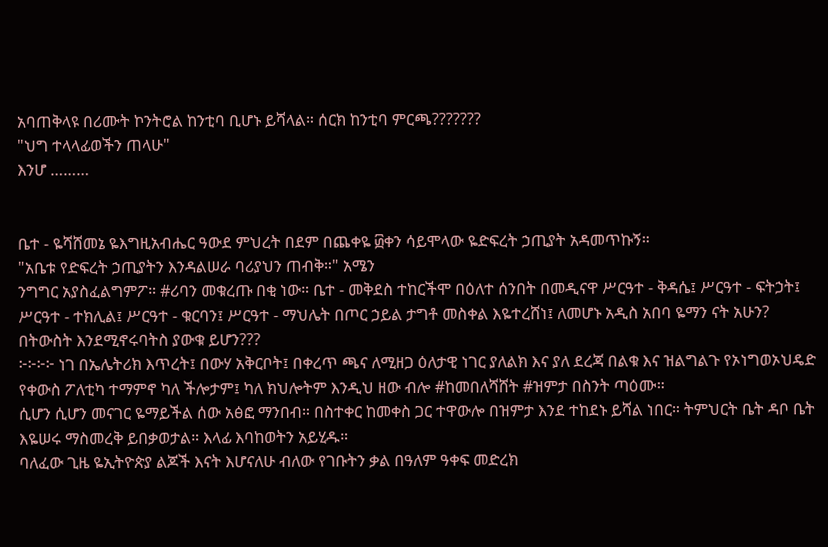አባጠቅላዩ በሪሙት ኮንትሮል ከንቲባ ቢሆኑ ይሻላል። ሰርክ ከንቲባ ምርጫ???????
"ህግ ተላላፊወችን ጠላሁ"
እንሆ ………


ቤተ - ዬሻሸመኔ ዬእግዚአብሔር ዓውደ ምህረት በደም በጨቀዬ ፴ቀን ሳይሞላው ዬድፍረት ኃጢያት አዳመጥኩኝ።
"አቤቱ የድፍረት ኃጢያትን እንዳልሠራ ባሪያህን ጠብቅ።" አሜን
ንግግር አያስፈልግምፖ። #ሪባን መቁረጡ በቂ ነው። ቤተ - መቅደስ ተከርችሞ በዕለተ ሰንበት በመዲናዋ ሥርዓተ - ቅዳሴ፤ ሥርዓተ - ፍትኃት፤ ሥርዓተ - ተክሊል፤ ሥርዓተ - ቁርባን፤ ሥርዓተ - ማህሌት በጦር ኃይል ታግቶ መስቀል እዬተረሸነ፤ ለመሆኑ አዲስ አበባ ዬማን ናት አሁን? በትውስት እንደሚኖሩባትስ ያውቁ ይሆን???
፦፦፦፦ ነገ በኤሌትሪክ እጥረት፤ በውሃ አቅርቦት፤ በቀረጥ ጫና ለሚዘጋ ዕለታዊ ነገር ያለልክ እና ያለ ደረጃ በልቁ እና ዝልግልጉ የኦነግወኦህዴድ የቀውስ ፖለቲካ ተማምኖ ካለ ችሎታም፤ ካለ ክህሎትም እንዲህ ዘው ብሎ #ከመበለሻሸት #ዝምታ በስንት ጣዕሙ።
ሲሆን ሲሆን መናገር ዬማይችል ሰው አፅፎ ማንበብ። በስተቀር ከመቀስ ጋር ተዋውሎ በዝምታ እንደ ተከደኑ ይሻል ነበር። ትምህርት ቤት ዳቦ ቤት እዬሠሩ ማስመረቅ ይበቃወታል። እላፊ እባከወትን አይሂዱ።
ባለፈው ጊዜ ዬኢትዮጵያ ልጆች እናት እሆናለሁ ብለው የገቡትን ቃል በዓለም ዓቀፍ መድረክ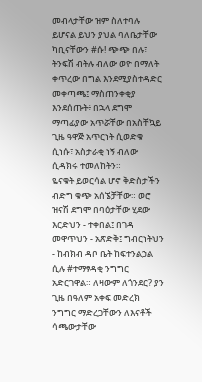መብላታቸው ዝም ስለተባሉ ይሆናል ይህን ያህል ባለቤታቸው ካቢናቸውን #ሱ! ጭጭ በሉ፣ ትንፍሽ ብትሉ ብለው ወዮ በማለት ቀጥረው በግል እንደሚያስተዳድር መቀጣጫ፤ ማስጠንቀቂያ እንደሰጡት፥ በኋላ ደግሞ ማጣፊያው አጥሯቸው በአስቸኳይ ጊዜ ዓዋጅ አጥርነት ሲወድቁ ሲነሱ፣ አስታራቂ ነኝ ብለው ሲዳክሩ ተመለከትን።
ዬናቁት ይወርሳል ሆኖ ቅድስታችን ብድግ ቁጭ አሰኜቻቸው። ወሮ ዝናሽ ደግሞ በባዕታቸው ሂደው እርድህን - ተቀበል፤ በገዳ መዋጥህን - አጽድቅ፤ ግብርነትህን - ከብክብ ዳቦ ቤት ከፍተንልኃል ሲሉ #ተማፃዳቂ ንግግር አድርገዋል። ለዛውም ለጎንደር? ያን ጊዜ በዓለም አቀፍ መድረክ ንግግር ማድረጋቸውን ለእናቶች ሳጫውታቸው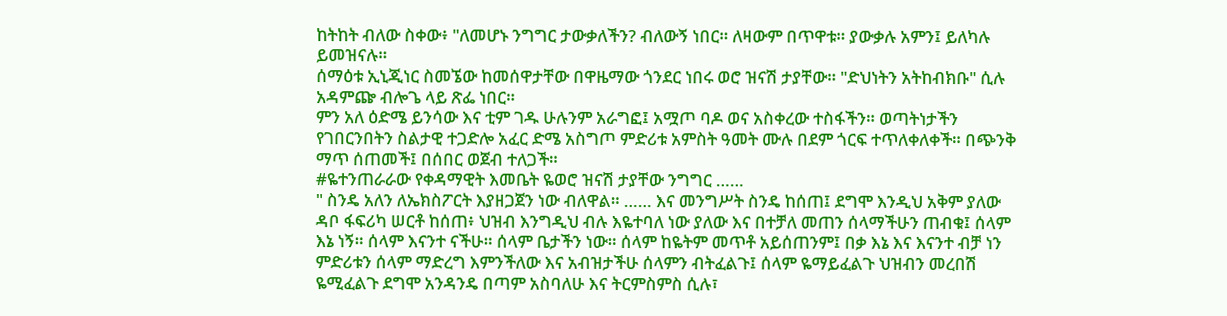ከትከት ብለው ስቀው፥ "ለመሆኑ ንግግር ታውቃለችን? ብለውኝ ነበር። ለዛውም በጥዋቱ። ያውቃሉ አምን፤ ይለካሉ ይመዝናሉ።
ሰማዕቱ ኢኒጂነር ስመኜው ከመሰዋታቸው በዋዜማው ጎንደር ነበሩ ወሮ ዝናሽ ታያቸው። "ድህነትን አትከብክቡ" ሲሉ አዳምጬ ብሎጌ ላይ ጽፌ ነበር።
ምን አለ ዕድሜ ይንሳው እና ቲም ገዱ ሁሉንም አራግፎ፤ አሟጦ ባዶ ወና አስቀረው ተስፋችን። ወጣትነታችን የገበርንበትን ስልታዊ ተጋድሎ አፈር ድሜ አስግጦ ምድሪቱ አምስት ዓመት ሙሉ በደም ጎርፍ ተጥለቀለቀች። በጭንቅ ማጥ ሰጠመች፤ በሰበር ወጀብ ተለጋች።
#ዬተንጠራራው የቀዳማዊት እመቤት ዬወሮ ዝናሽ ታያቸው ንግግር ……
" ስንዴ አለን ለኤክስፖርት እያዘጋጀን ነው ብለዋል። …… እና መንግሥት ስንዴ ከሰጠ፤ ደግሞ እንዲህ አቅም ያለው ዳቦ ፋፍሪካ ሠርቶ ከሰጠ፥ ህዝብ እንግዲህ ብሉ እዬተባለ ነው ያለው እና በተቻለ መጠን ሰላማችሁን ጠብቁ፤ ሰላም እኔ ነኝ። ሰላም እናንተ ናችሁ። ሰላም ቤታችን ነው። ሰላም ከዬትም መጥቶ አይሰጠንም፤ በቃ እኔ እና እናንተ ብቻ ነን ምድሪቱን ሰላም ማድረግ እምንችለው እና አብዝታችሁ ሰላምን ብትፈልጉ፤ ሰላም ዬማይፈልጉ ህዝብን መረበሽ ዬሚፈልጉ ደግሞ አንዳንዴ በጣም አስባለሁ እና ትርምስምስ ሲሉ፣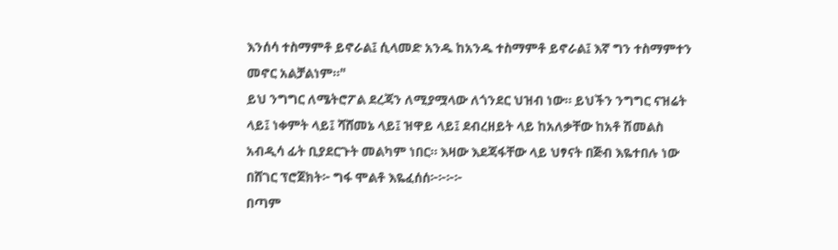እንሰሳ ተስማምቶ ይኖራል፤ ሲላመድ አንዱ ከአንዱ ተስማምቶ ይኖራል፤ እኛ ግን ተስማምተን መኖር አልቻልነም።"
ይህ ንግግር ለሜትሮፖል ደረጃን ለሚያሟላው ለጎንደር ህዝብ ነው። ይህችን ንግግር ናዝሬት ላይ፤ ነቀምት ላይ፤ ሻሸመኔ ላይ፤ ዝዋይ ላይ፤ ደብረዘይት ላይ ከአለቃቸው ከአቶ ሽመልስ አብዲሳ ፊት ቢያደርጉት መልካም ነበር። እዛው እደጃፋቸው ላይ ህፃናት በጅብ እዬተበሉ ነው በሸገር ፕሮጀክት፦ ግፋ ሞልቶ እዬፈሰሰ፦፦፦፦
በጣም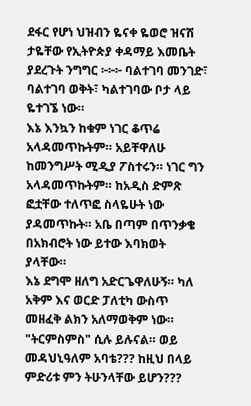ደፋር የሆነ ህዝብን ዬናቀ ዬወሮ ዝናሽ ታዬቸው የኢትዮጵያ ቀዳማይ እመቤት ያደረጉት ንግግር ፦፦፦ ባልተገባ መንገድ፣ ባልተገባ ወቅት፣ ካልተገባው ቦታ ላይ ዬተገኜ ነው።
እኔ እንኳን ከቁም ነገር ቆጥሬ አላዳመጥኩትም። አይቸዋለሁ ከመንግሥት ሚዲያ ፖስተሩን። ነገር ግን አላዳመጥኩትም። ከአዲስ ድምጽ ፎቷቸው ተለጥፎ ስላዬሁት ነው ያዳመጥኩት። አቤ በጣም በጥንቃቄ በአክብሮት ነው ይተው እባክወት ያላቸው።
እኔ ደግሞ ዘለግ አድርጌዋለሁኝ። ካለ አቅም እና ወርድ ፓለቲካ ውስጥ መዘፈቅ ልክን አለማወቅም ነው። "ትርምስምስ" ሲሉ ይሉናል። ወይ መዳህኒዓለም አባቴ??? ከዚህ በላይ ምድሪቱ ምን ትሁንላቸው ይሆን???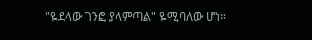"ዬደላው ገንፎ ያላምጣል" ዬሚባለው ሆነ።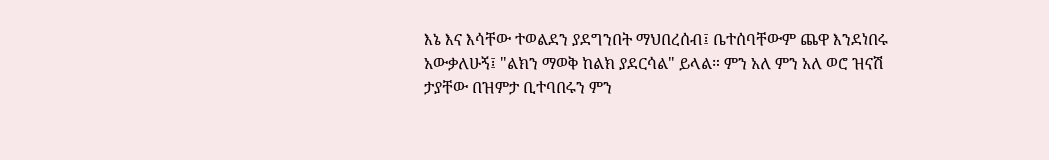እኔ እና እሳቸው ተወልደን ያደግንበት ማህበረሰብ፤ ቤተሰባቸውም ጨዋ እንደነበሩ አውቃለሁኝ፤ "ልክን ማወቅ ከልክ ያደርሳል" ይላል። ምን አለ ምን አለ ወሮ ዝናሽ ታያቸው በዝምታ ቢተባበሩን ምን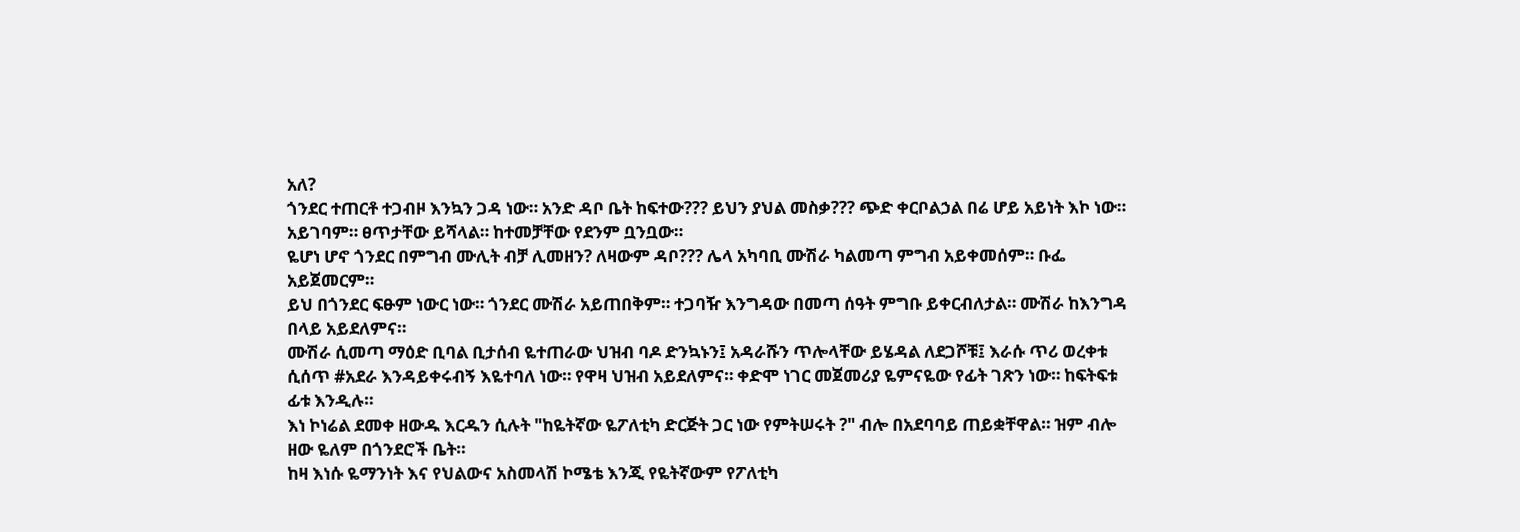አለ?
ጎንደር ተጠርቶ ተጋብዞ እንኳን ጋዳ ነው። አንድ ዳቦ ቤት ከፍተው??? ይህን ያህል መስቃ??? ጭድ ቀርቦልኃል በሬ ሆይ አይነት እኮ ነው። አይገባም። ፀጥታቸው ይሻላል። ከተመቻቸው የደንም ቧንቧው።
ዬሆነ ሆኖ ጎንደር በምግብ ሙሊት ብቻ ሊመዘን? ለዛውም ዳቦ??? ሌላ አካባቢ ሙሽራ ካልመጣ ምግብ አይቀመሰም። ቡፌ አይጀመርም።
ይህ በጎንደር ፍፁም ነውር ነው። ጎንደር ሙሽራ አይጠበቅም። ተጋባዥ እንግዳው በመጣ ሰዓት ምግቡ ይቀርብለታል። ሙሽራ ከእንግዳ በላይ አይደለምና።
ሙሽራ ሲመጣ ማዕድ ቢባል ቢታሰብ ዬተጠራው ህዝብ ባዶ ድንኳኑን፤ አዳራሹን ጥሎላቸው ይሄዳል ለደጋሾቹ፤ እራሱ ጥሪ ወረቀቱ ሲሰጥ #አደራ እንዳይቀሩብኝ እዬተባለ ነው። የዋዛ ህዝብ አይደለምና። ቀድሞ ነገር መጀመሪያ ዬምናዬው የፊት ገጽን ነው። ከፍትፍቱ ፊቱ እንዲሉ።
እነ ኮነሬል ደመቀ ዘውዱ እርዱን ሲሉት "ከዬትኛው ዬፖለቲካ ድርጅት ጋር ነው የምትሠሩት ?" ብሎ በአደባባይ ጠይቋቸዋል። ዝም ብሎ ዘው ዬለም በጎንደሮች ቤት።
ከዛ እነሱ ዬማንነት እና የህልውና አስመላሽ ኮሜቴ እንጂ የዬትኛውም የፖለቲካ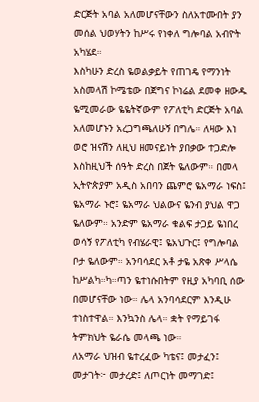ድርጅት አባል አለመሆናቸውን ስለአተሙበት ያን መሰል ህወሃትን ከሥሩ የነቀለ ግሎባል አብዮት አካሄደ።
እስካሁን ድረስ ዬወልቃይት የጠገዴ የማንነት አስመላሽ ኮሜቴው በጀግና ኮነሬል ደመቀ ዘውዱ ዬሚመራው ዬዬትኛውም የፖለቲካ ድርጅት አባል አለመሆኑን አረጋግጫለሁኝ በግሌ። ለዛው እነ ወሮ ዝናሽን ለዚህ ዘመናይነት ያበቃው ተጋድሎ እስከዚህች ሰዓት ድረስ በጀት ዬለውም። በመላ ኢትዮጵያም አዲስ አበባን ጨምሮ ዬአማራ ነፍስ፤ ዬአማራ ኑሮ፤ ዬአማራ ህልውና ዬንብ ያህል ዋጋ ዬለውም። አንድም ዬአማራ ቁልፍ ታጋይ ዬነበረ ወሳኝ የፖለቲካ የብሄራዊ፤ ዬአህጉር፤ የግሎባል ቦታ ዬለውም። አንባሳደር አቶ ታዬ አጽቀ ሥላሴ ከሥልካ።ካ።ጣን ዬተነሱበትም የዚያ አካባቢ ሰው በመሆናቸው ነው። ሌላ አንባሳደርም እንዲሁ ተነስተዋል። እንኳንስ ሌላ። ቋት የማይገፋ ትምክህት ዬራሴ መላጫ ነው።
ለአማራ ህዝብ ዬተረፈው ካቴና፤ መታፈን፤ መታገት፦ መታረድ፤ ለጦርነት መማገድ፤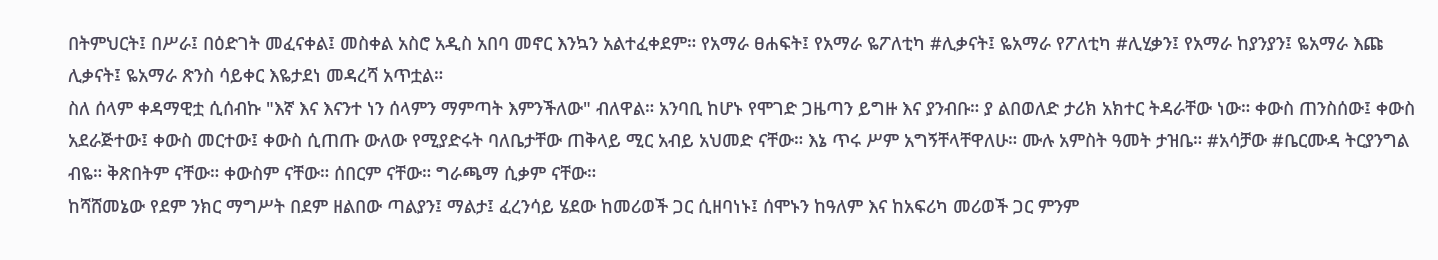በትምህርት፤ በሥራ፤ በዕድገት መፈናቀል፤ መስቀል አስሮ አዲስ አበባ መኖር እንኳን አልተፈቀደም። የአማራ ፀሐፍት፤ የአማራ ዬፖለቲካ #ሊቃናት፤ ዬአማራ የፖለቲካ #ሊሂቃን፤ የአማራ ከያንያን፤ ዬአማራ እጩ ሊቃናት፤ ዬአማራ ጽንስ ሳይቀር እዬታደነ መዳረሻ አጥቷል።
ስለ ሰላም ቀዳማዊቷ ሲሰብኩ "እኛ እና እናንተ ነን ሰላምን ማምጣት እምንችለው" ብለዋል። አንባቢ ከሆኑ የሞገድ ጋዜጣን ይግዙ እና ያንብቡ። ያ ልበወለድ ታሪክ አክተር ትዳራቸው ነው። ቀውስ ጠንስሰው፤ ቀውስ አደራጅተው፤ ቀውስ መርተው፤ ቀውስ ሲጠጡ ውለው የሚያድሩት ባለቤታቸው ጠቅላይ ሚር አብይ አህመድ ናቸው። እኔ ጥሩ ሥም አግኝቸላቸዋለሁ። ሙሉ አምስት ዓመት ታዝቤ። #አሳቻው #ቤርሙዳ ትርያንግል ብዬ። ቅጽበትም ናቸው። ቀውስም ናቸው። ሰበርም ናቸው። ግራጫማ ሲቃም ናቸው።
ከሻሸመኔው የደም ንክር ማግሥት በደም ዘልበው ጣልያን፤ ማልታ፤ ፈረንሳይ ሄደው ከመሪወች ጋር ሲዘባነኑ፤ ሰሞኑን ከዓለም እና ከአፍሪካ መሪወች ጋር ምንም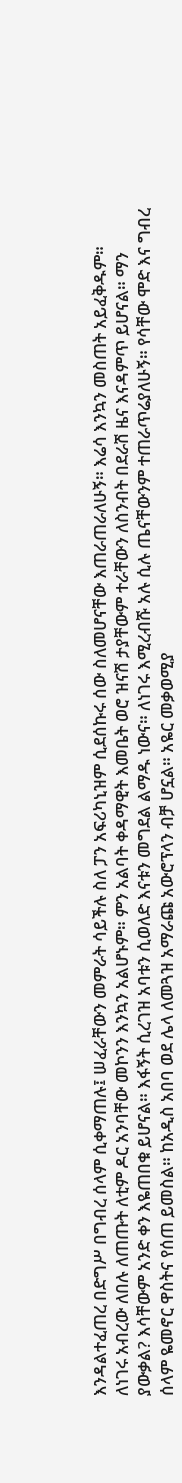እንዳልተፈጠረ በድግሥ በግብረ ሰላም ሲቀማጠሉ፤ ሠፈራቸውን መምራት ሳይችሉ ስለ ፓን አፍሪካኒዝም ሲደሰኩሩ ሰው ስለመሆናቸው እጠራጠራለሁኝ። እሬሳ እንኳን መስጠት አይፈቅዱም።
ለነገሩ አብረው ለበሉ ለጠጡት ለቲም ዶር አንባቸው መኮንን እንኳን አልሆኑም። ምን አልባት ቀዳማዊት እመቤት ወሮ ዝናሽ ታያቸውም ተራቸውን ለስንብት በደራሽ ዜና እናዳምጥ ይሆናል። ማን ያውቃል? እሳቸውም አንድ ቀን እዬጠበቁ ይሆናል። እፋኝት ሲረገዝ አባቱን ሲወለድ እናቱን መግደል ልማዱ ነውና። ለነገሩ እሚረብሹ አሉ ሲሉ ጤናቸውንም ተጠራጥሬያለሁኝ። የሳቸው ሞድ እና ግብረ ሰላም ዬመኖር ዋስትና የሰጠ ይመስል። ከአዲስ አበባ ወደ ሌላ ለመጓዝ አማራጩ አውሮፕላን ብቻ ሆኗል። አዬር መቃወሚያ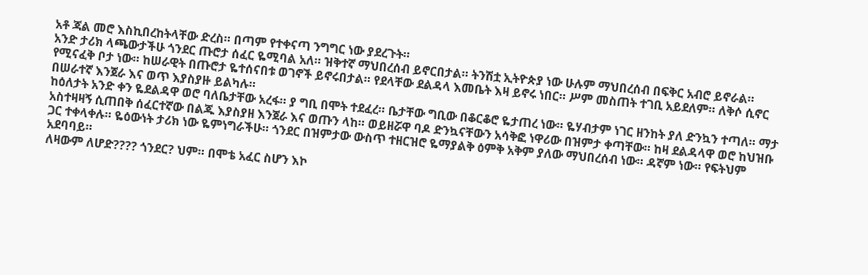አቶ ጃል መሮ እስኪበረከትላቸው ድረስ። በጣም የተቀናጣ ንግግር ነው ያደረጉት።
አንድ ታሪክ ላጫውታችሁ ጎንደር ጡሮታ ሰፈር ዬሚባል አለ። ዝቅተኛ ማህበረሰብ ይኖርበታል። ትንሽቷ ኢትዮጵያ ነው ሁሉም ማህበረሰብ በፍቅር አብሮ ይኖራል። የሚናፈቅ ቦታ ነው። ከሠራዊት በጡሮታ ዬተሰናበቱ ወገኖች ይኖሩበታል። የደላቸው ደልዳላ እመቤት እዛ ይኖሩ ነበር። ሥም መስጠት ተገቢ አይደለም። ለቅሶ ሲኖር በሠራተኛ እንጀራ እና ወጥ እያስያዙ ይልካሉ።
ከዕለታት አንድ ቀን ዬደልዳዋ ወሮ ባለቤታቸው አረፋ። ያ ግቢ በሞት ተደፈረ። ቤታቸው ግቢው በቆርቆሮ ዬታጠረ ነው። ዬሃብታም ነገር ዘንከት ያለ ድንኳን ተጣለ። ማታ አስተዛዛኝ ሲጠበቅ ሰፈርተኛው በልጁ እያስያዘ እንጀራ እና ወጡን ላከ። ወይዘሯዋ ባዶ ድንኳናቸውን አሳቅፎ ነዋሪው በዝምታ ቀጣቸው። ከዛ ደልዳላዋ ወሮ ከህዝቡ ጋር ተቀላቀሉ። ዬዕውነት ታሪክ ነው ዬምነግራችሁ። ጎንደር በዝምታው ውስጥ ተዘርዝሮ ዬማያልቅ ዕምቅ አቅም ያለው ማህበረሰብ ነው። ዳኛም ነው። የፍትህም አደባባይ።
ለዛውም ለሆድ???? ጎንደር? ህም። በሞቴ አፈር ስሆን እኮ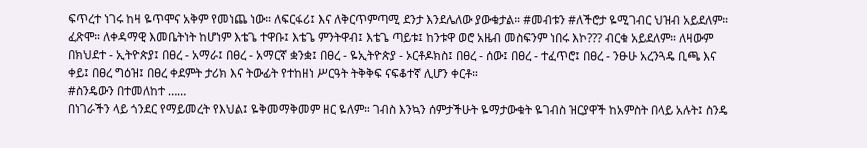ፍጥረተ ነገሩ ከዛ ዬጥሞና አቅም የመነጨ ነው። ለፍርፋሪ፤ እና ለቅርጥምጣሚ ደንታ እንደሌለው ያውቁታል። #መብቱን #ለችሮታ ዬሚገብር ህዝብ አይደለም። ፈጽሞ። ለቀዳማዊ እመቤትነት ከሆነም እቴጌ ተዋቡ፤ እቴጌ ምንትዋብ፤ እቴጌ ጣይቱ፤ ከንቱዋ ወሮ አዜብ መስፍንም ነበሩ እኮ??? ብርቁ አይደለም። ለዛውም በክህደተ - ኢትዮጵያ፤ በፀረ - አማራ፤ በፀረ - አማርኛ ቋንቋ፤ በፀረ - ዬኢትዮጵያ - ኦርቶዶክስ፤ በፀረ - ሰው፤ በፀረ - ተፈጥሮ፤ በፀረ - ንፁሁ አረንጓዴ ቢጫ እና ቀይ፤ በፀረ ግዕዝ፤ በፀረ ቀደምት ታሪክ እና ትውፊት የተከዘነ ሥርዓት ትቅቅፍ ናፍቆተኛ ሊሆን ቀርቶ።
#ስንዴውን በተመለከተ ……
በነገራችን ላይ ጎንደር የማይመረት የእህል፤ ዬቅመማቅመም ዘር ዬለም። ገብስ እንኳን ሰምታችሁት ዬማታውቁት ዬገብስ ዝርያዋች ከአምስት በላይ አሉት፤ ስንዴ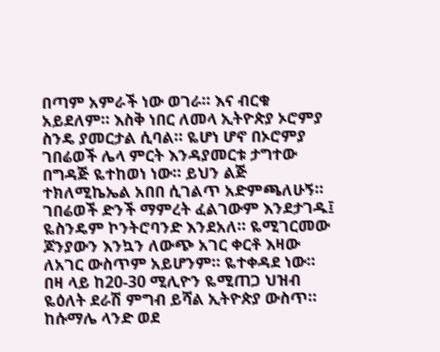በጣም አምራች ነው ወገራ። እና ብርቁ አይደለም። እስቅ ነበር ለመላ ኢትዮጵያ ኦሮምያ ስንዴ ያመርታል ሲባል። ዬሆነ ሆኖ በኦሮምያ ገበሬወች ሌላ ምርት እንዳያመርቱ ታግተው በግዳጅ ዬተከወነ ነው። ይህን ልጅ ተክለሚኬኤል አበበ ሲገልጥ አድምጫለሁኝ። ገበሬወች ድንች ማምረት ፈልገውም እንደታገዱ፤ ዬስንዴም ኮንትሮባንድ እንደአለ። ዬሚገርመው ጆንያውን እንኳን ለውጭ አገር ቀርቶ እዛው ለአገር ውስጥም አይሆንም። ዬተቀዳደ ነው።
በዛ ላይ ከ20-30 ሚሊዮን ዬሚጠጋ ህዝብ ዬዕለት ደራሽ ምግብ ይሻል ኢትዮጵያ ውስጥ። ከሱማሌ ላንድ ወደ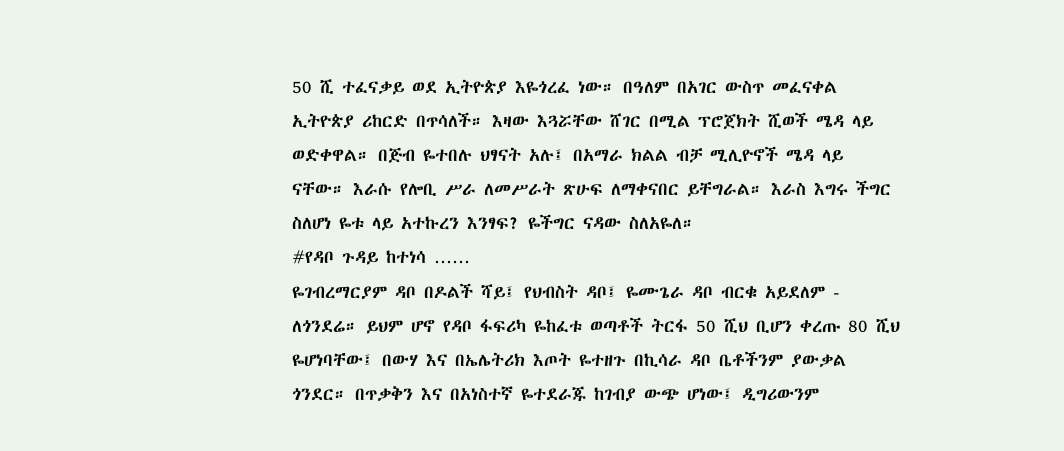50 ሺ ተፈናቃይ ወደ ኢትዮጵያ እዬጎረፈ ነው። በዓለም በአገር ውስጥ መፈናቀል ኢትዮጵያ ሪከርድ በጥሳለች። እዛው እጓሯቸው ሸገር በሚል ፕሮጀክት ሺወች ሜዳ ላይ ወድቀዋል። በጅብ ዬተበሉ ህፃናት አሉ፤ በአማራ ክልል ብቻ ሚሊዮኖች ሜዳ ላይ ናቸው። እራሱ የሎቢ ሥራ ለመሥራት ጽሁፍ ለማቀናበር ይቸግራል። እራስ እግሩ ችግር ስለሆነ ዬቱ ላይ አተኩረን እንፃፍ? ዬችግር ናዳው ስለአዬለ።
#የዳቦ ጉዳይ ከተነሳ ……
ዬገብረማርያም ዳቦ በዶልች ሻይ፤ የህብስት ዳቦ፤ ዬሙጌራ ዳቦ ብርቁ አይደለም - ለጎንደሬ። ይህም ሆኖ የዳቦ ፋፍሪካ ዬከፈቱ ወጣቶች ትርፋ 50 ሺህ ቢሆን ቀረጡ 80 ሺህ ዬሆነባቸው፤ በውሃ እና በኤሌትሪክ እጦት ዬተዘጉ በኪሳራ ዳቦ ቤቶችንም ያውቃል ጎንደር። በጥቃቅን እና በአነስተኛ ዬተደራጁ ከገብያ ውጭ ሆነው፤ ዲግሪውንም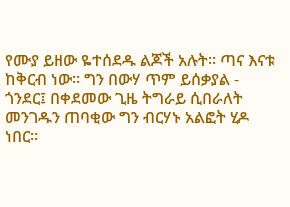የሙያ ይዘው ዬተሰደዱ ልጆች አሉት። ጣና እናቱ ከቅርብ ነው። ግን በውሃ ጥም ይሰቃያል - ጎንደር፤ በቀደመው ጊዜ ትግራይ ሲበራለት መንገዱን ጠባቂው ግን ብርሃኑ አልፎት ሂዶ ነበር።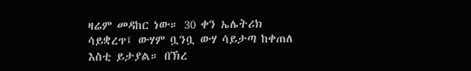ዛሬም መዳከር ነው። 30 ቀን ኤሌትሪክ ሳይቋረጥ፤ ውሃም ቧንቧ ውሃ ሳይታጣ ከቀጠለ እስቲ ይታያል። በኽረ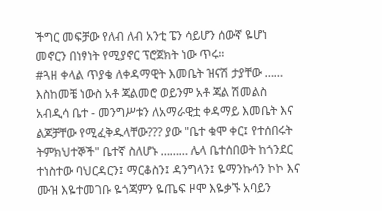ችግር መፍቻው የለብ ለብ አንቲ ፔን ሳይሆን ሰውኛ ዬሆነ መኖርን በነፃነት የሚያኖር ፕሮጀክት ነው ጥሩ።
#ጓዘ ቀላል ጥያቄ ለቀዳማዊት እመቤት ዝናሽ ታያቸው ……
እስከመቼ ነውስ አቶ ጃልመሮ ወይንም አቶ ጃል ሽመልስ አብዲሳ ቤተ - መንግሥቱን ለአማራዊቷ ቀዳማይ እመቤት እና ልጆቻቸው የሚፈቅዱላቸው??? ያው "ቤተ ቁሞ ቀር፤ የተሰበሩት ትምክህተኞች" ቤተኛ ስለሆኑ ……… ሌላ ቤተሰበወት ከጎንደር ተነስተው ባህርዳርን፤ ማርቆስን፤ ዳንግላን፤ ዬማንኩሳን ኮኮ እና ሙዝ እዬተመገቡ ዬጎጃምን ዬጤፍ ዞሞ እዬቃኙ አባይን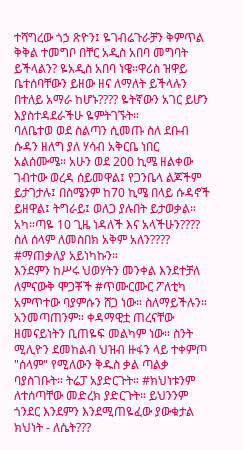ተሻግረው ጎኃ ጽዮን፤ ዬገብሬጉራቻን ቅምጥል ቅቅል ተመግቦ በቸር አዲስ አበባ መግባት ይችላልን? ዬአዲስ አበባ ነዌ።ዋሪስ ዝዋይ ቤተሰባቸውን ይዘው ዘና ለማለት ይችላሉን በተለይ አማራ ከሆኑ???? ዬትኛውን አገር ይሆን እያስተዳደራችሁ ዬምትገኙት።
ባለቤተወ ወደ ስልጣን ሲመጡ ስለ ደቡብ ሱዳን ዘለግ ያለ ሃሳብ አቅርቤ ነበር አልሰሙሜ። አሁን ወደ 200 ኪሜ ዘልቀው ገብተው ወረዳ ሰይመዋል፤ የጋንቤላ ልጆችም ይታገታሉ፤ በስሜንም ከ70 ኪሜ በላይ ሱዳኖች ይዘዋል፤ ትግራይ፤ ወለጋ ያሉበት ይታወቃል። አካ።ጣዬ 10 ጊዜ ነዳለች እና አላችሁን???? ስለ ሰላም ለመስበክ አቅም አለን????
#ማጠቃለያ አይነካኩን።
እንደምን ከሥሩ ህወሃትን መንቀል እንደተቻለ ለምናውቅ ሞጋቾች #ጥሙርሙር ፖለቲካ አምጥተው ባያምሱን ሸጋ ነው። ስለማይችሉን። አንመጣጠንም። ቀዳማዊቷ ጠረናቸው ዘመናይነትን ቢጠዬፍ መልካም ነው። ስንት ሚሊዮን ደመከልብ ህዝብ ዙፋን ላይ ተቀምጦ "ሰላም" የሚለውን ቅዱስ ቃል ጣልቃ ባያስገቡት። ትሬፓ አያድርጉት። #ክህነቱንም ለተሰጣቸው መድረክ ያድርጉት። ይህንንም ጎንደር እንደምን እንደሚጠዬፈው ያውቁታል ክህነት - ለሴት???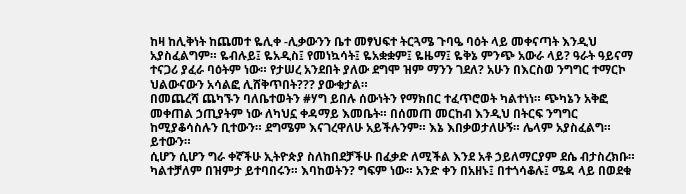ከዛ ከሊቅነት ከጨመተ ዬሊቀ -ሊቃውንን ቤተ መፃህፍተ ትርጓሜ ጉባዔ ባዕት ላይ መቀናጣት እንዲህ አያስፈልግም። ዬብሉይ፤ ዬአዲስ፤ የመነኳሳት፤ ዬአቋቋም፤ ዬዜማ፤ ዬቅኔ ምንጭ አውራ ላይ? ዓራት ዓይናማ ተናጋሪ ያፈራ ባዕትም ነው። የታሠረ አንደበት ያለው ደግሞ ዝም ማንን ገደለ? አሁን በእርስወ ንግግር ተማርኮ ህልውናውን አሳልፎ ሊሸቅጥበት??? ያውቁታል።
በመጨረሻ ጨካኙን ባለቤተወትን #ሃግ ይበሉ ሰውነትን የማክበር ተፈጥሮወት ካልተነነ። ጭካኔን አቅፎ መቀጠል ኃጢያትም ነው ለካህኗ ቀዳማይ እመቤት። በሰመጠ መርከብ እንዲህ በትርፍ ንግግር ከሚያቆሳስሉን ቢተውን። ደግሜም እናገረዋለሁ አይችሉንም። እኔ እበቃወታለሁኝ። ሌላም አያስፈልግ። ይተውን።
ሲሆን ሲሆን ግራ ቀኛችሁ ኢትዮጵያ ስለከበደቻችሁ በፈቃድ ለሚችል እንደ አቶ ኃይለማርያም ደሴ ብታስረክቡ። ካልተቻለም በዝምታ ይተባበሩን። እባከወትን? ግፍም ነው። አንድ ቀን በአዘኑ፤ በተጎሳቆሉ፤ ሜዳ ላይ በወደቁ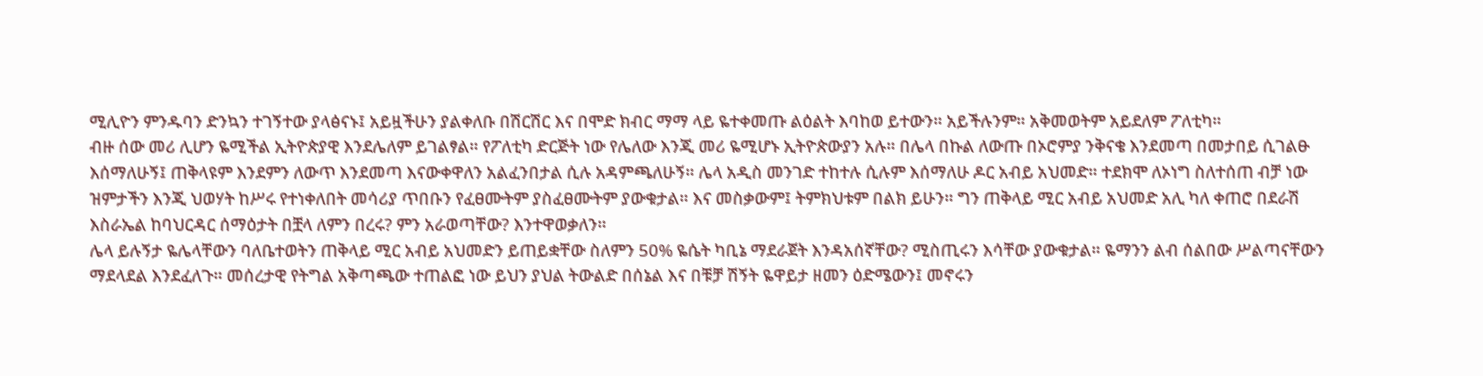ሚሊዮን ምንዱባን ድንኳን ተገኝተው ያላፅናኑ፤ አይዟችሁን ያልቀለቡ በሽርሽር እና በሞድ ክብር ማማ ላይ ዬተቀመጡ ልዕልት እባከወ ይተውን። አይችሉንም። አቅመወትም አይደለም ፖለቲካ።
ብዙ ሰው መሪ ሊሆን ዬሚችል ኢትዮጵያዊ እንደሌለም ይገልፃል። የፖለቲካ ድርጅት ነው የሌለው እንጂ መሪ ዬሚሆኑ ኢትዮጵውያን አሉ። በሌላ በኩል ለውጡ በኦሮምያ ንቅናቄ እንደመጣ በመታበይ ሲገልፁ እሰማለሁኝ፤ ጠቅላዩም እንደምን ለውጥ እንደመጣ እናውቀዋለን አልፈንበታል ሲሉ አዳምጫለሁኝ። ሌላ አዲስ መንገድ ተከተሉ ሲሉም እሰማለሁ ዶር አብይ አህመድ። ተደክሞ ለኦነግ ስለተሰጠ ብቻ ነው ዝምታችን እንጂ ህወሃት ከሥሩ የተነቀለበት መሳሪያ ጥበቡን የፈፀሙትም ያስፈፀሙትም ያውቁታል። እና መስቃውም፤ ትምክህቱም በልክ ይሁን። ግን ጠቅላይ ሚር አብይ አህመድ አሊ ካለ ቀጠሮ በደራሽ እስራኤል ከባህርዳር ሰማዕታት በቿላ ለምን በረሩ? ምን አራወጣቸው? እንተዋወቃለን።
ሌላ ይሉኝታ ዬሌላቸውን ባለቤተወትን ጠቅላይ ሚር አብይ አህመድን ይጠይቋቸው ስለምን 50% ዬሴት ካቢኔ ማደራጀት እንዳአሰኛቸው? ሚስጢሩን እሳቸው ያውቁታል። ዬማንን ልብ ሰልበው ሥልጣናቸውን ማደላደል እንደፈለጉ። መሰረታዊ የትግል አቅጣጫው ተጠልፎ ነው ይህን ያህል ትውልድ በሰኔል እና በቹቻ ሽኝት ዬዋይታ ዘመን ዕድሜውን፤ መኖሩን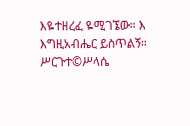እዬተዘረፈ ዬሚገኜው። እ
እግዚአብሔር ይስጥልኝ።
ሥርጉተ©ሥላሴ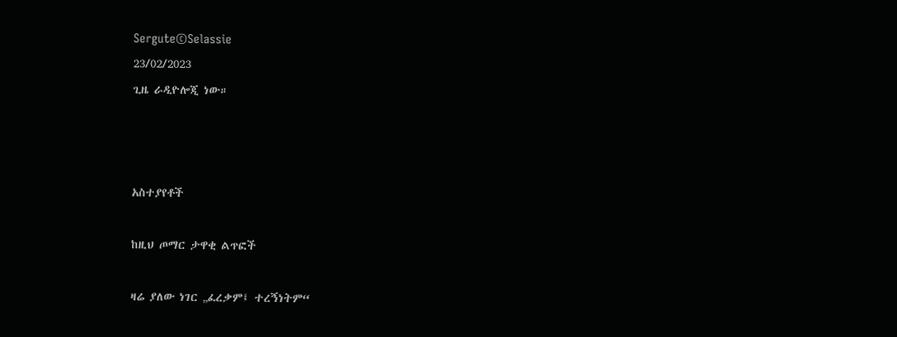Sergute©Selassie
23/02/2023
ጊዜ ራዲዮሎጂ ነው።



አስተያየቶች

ከዚህ ጦማር ታዋቂ ልጥፎች

ዛሬ ያለው ነገር „ፈረቃም፤ ተረኝነትም“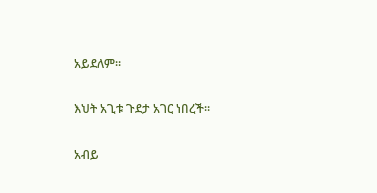አይደለም።

እህት አጊቱ ጉደታ አገር ነበረች።

አብይ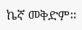ኬኛ መቅድም።